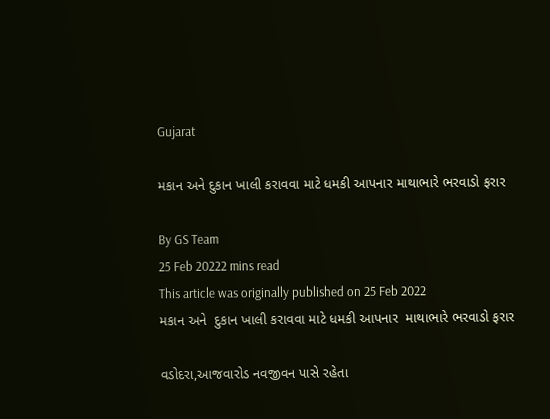Gujarat

મકાન અને દુકાન ખાલી કરાવવા માટે ધમકી આપનાર માથાભારે ભરવાડો ફરાર

By GS Team
25 Feb 20222 mins read
This article was originally published on 25 Feb 2022
મકાન અને  દુકાન ખાલી કરાવવા માટે ધમકી આપનાર  માથાભારે ભરવાડો ફરાર

વડોદરા,આજવારોડ નવજીવન પાસે રહેતા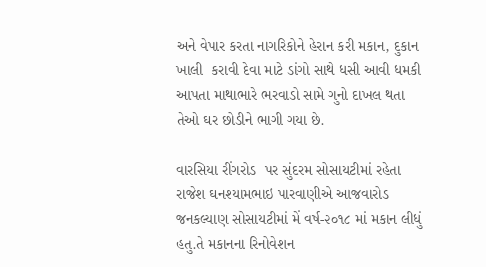અને વેપાર કરતા નાગરિકોને હેરાન કરી મકાન, દુકાન ખાલી  કરાવી દેવા માટે ડાંગો સાથે ધસી આવી ધમકી આપતા માથાભારે ભરવાડો સામે ગુનો દાખલ થતા તેઓ ઘર છોડીને ભાગી ગયા છે.

વારસિયા રીંગરોડ  પર સુંદરમ સોસાયટીમાં રહેતા રાજેશ ઘનશ્યામભાઇ પારવાણીએ આજવારોડ જનકલ્યાણ સોસાયટીમાં મેં વર્ષ-૨૦૧૮ માં મકાન લીધું હતુ.તે મકાનના રિનોવેશન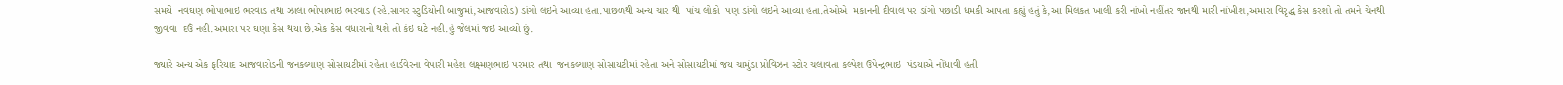સમયે  નવઘણ ભોપાભાઇ ભરવાડ તથા ઝાલા ભોપાભાઇ ભરવાડ (રહે.સાગર સ્ટુડિયોની બાજુમાં,આજવારોડ) ડાંગો લઇને આવ્યા હતા.પાછળથી અન્ય ચાર થી  પાંચ લોકો  પણ ડાંગો લઇને આવ્યા હતા.તેઓએ  મકાનની દીવાલ પર ડાંગો પછાડી ધમકી આપતા કહ્યું હતું કે,આ મિલકત ખાલી કરી નાંખો નહીંતર જાનથી મારી નાંખીશ,અમારા વિરૃદ્ધ કેસ કરશો તો તમને ચેનથી જીવવા  દઉં નહી.અમારા પર ઘણા કેસ થયા છે.એક કેસ વધારાનો થશે તો કંઇ ઘટે નહી.હું જેલમાં જઇ આવ્યો છું.

જ્યારે અન્ય એક ફરિયાદ આજવારોડની જનકલ્યાણ સોસાયટીમાં રહેતા હાર્ડવેરના વેપારી મહેશ લક્ષ્મણભાઇ પરમાર તથા  જનકલ્યાણ સોસાયટીમાં રહેતા અને સોસાયટીમાં જય ચામુંડા પ્રોવિઝન સ્ટોર ચલાવતા કલ્પેશ ઉપેન્દ્રભાઇ  પંડયાએ નોંધાવી હતી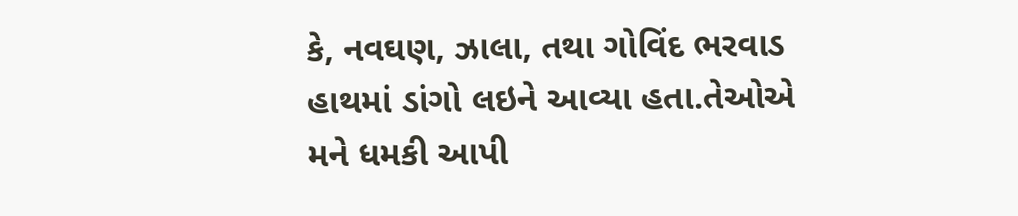કે, નવઘણ, ઝાલા, તથા ગોવિંદ ભરવાડ હાથમાં ડાંગો લઇને આવ્યા હતા.તેઓએ મને ધમકી આપી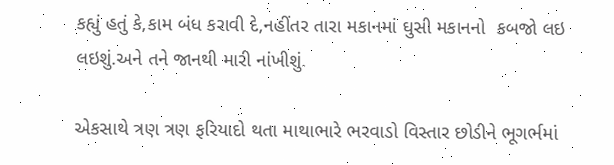કહ્યું હતું કે,કામ બંધ કરાવી દે,નહીંતર તારા મકાનમાં ઘુસી મકાનનો  કબજો લઇ લઇશું.અને તને જાનથી મારી નાંખીશું.

એકસાથે ત્રણ ત્રણ ફરિયાદો થતા માથાભારે ભરવાડો વિસ્તાર છોડીને ભૂગર્ભમાં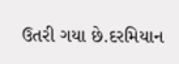ઉતરી ગયા છે.દરમિયાન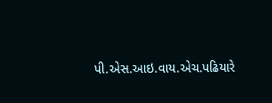પી.એસ.આઇ.વાય.એચ.પઢિયારે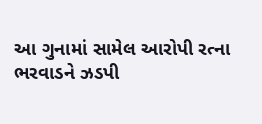આ ગુનામાં સામેલ આરોપી રત્ના ભરવાડને ઝડપી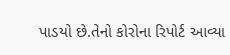પાડયો છે.તેનો કોરોના રિપોર્ટ આવ્યા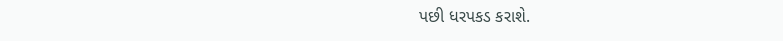પછી ધરપકડ કરાશે.